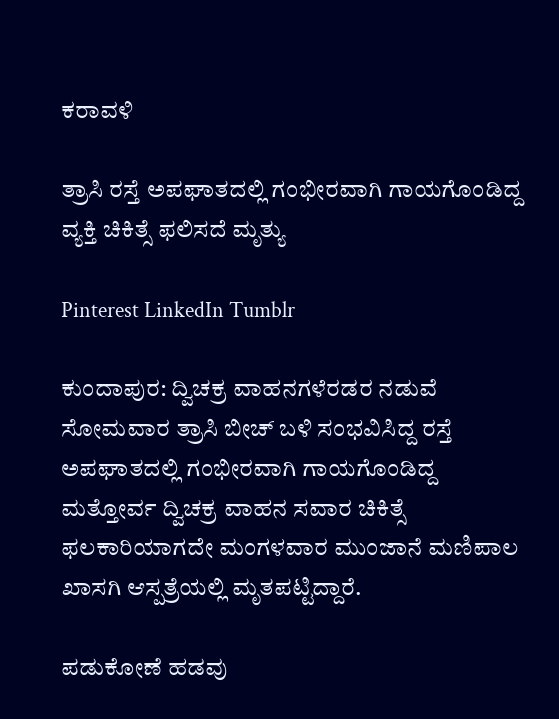ಕರಾವಳಿ

ತ್ರಾಸಿ ರಸ್ತೆ ಅಪಘಾತದಲ್ಲಿ ಗಂಭೀರವಾಗಿ ಗಾಯಗೊಂಡಿದ್ದ ವ್ಯಕ್ತಿ ಚಿಕಿತ್ಸೆ ಫಲಿಸದೆ ಮೃತ್ಯು

Pinterest LinkedIn Tumblr

ಕುಂದಾಪುರ: ದ್ವಿಚಕ್ರ ವಾಹನಗಳೆರಡರ ನಡುವೆ ಸೋಮವಾರ ತ್ರಾಸಿ ಬೀಚ್ ಬಳಿ ಸಂಭವಿಸಿದ್ದ ರಸ್ತೆ ಅಪಘಾತದಲ್ಲಿ ಗಂಭೀರವಾಗಿ ಗಾಯಗೊಂಡಿದ್ದ ಮತ್ತೋರ್ವ ದ್ವಿಚಕ್ರ ವಾಹನ ಸವಾರ ಚಿಕಿತ್ಸೆ ಫಲಕಾರಿಯಾಗದೇ ಮಂಗಳವಾರ ಮುಂಜಾನೆ ಮಣಿಪಾಲ ಖಾಸಗಿ ಆಸ್ಪತ್ರೆಯಲ್ಲಿ ಮೃತಪಟ್ಟಿದ್ದಾರೆ.

ಪಡುಕೋಣೆ ಹಡವು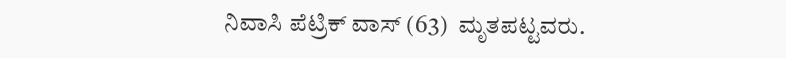ನಿವಾಸಿ ಪೆಟ್ರಿಕ್ ವಾಸ್ (63)  ಮೃತಪಟ್ಟವರು.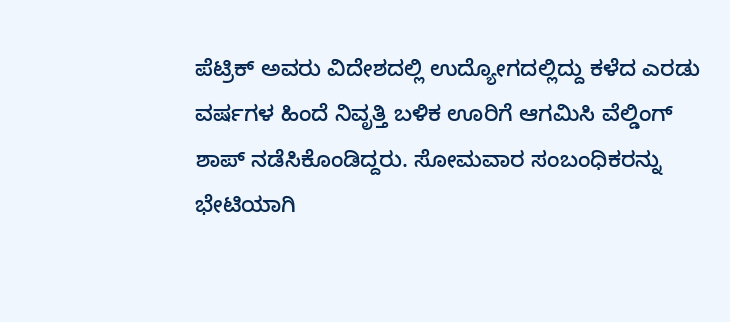ಪೆಟ್ರಿಕ್ ಅವರು ವಿದೇಶದಲ್ಲಿ ಉದ್ಯೋಗದಲ್ಲಿದ್ದು ಕಳೆದ ಎರಡು ವರ್ಷಗಳ ಹಿಂದೆ ನಿವೃತ್ತಿ ಬಳಿಕ ಊರಿಗೆ ಆಗಮಿಸಿ ವೆಲ್ಡಿಂಗ್ ಶಾಪ್ ನಡೆಸಿಕೊಂಡಿದ್ದರು. ಸೋಮವಾರ ಸಂಬಂಧಿಕರನ್ನು ಭೇಟಿಯಾಗಿ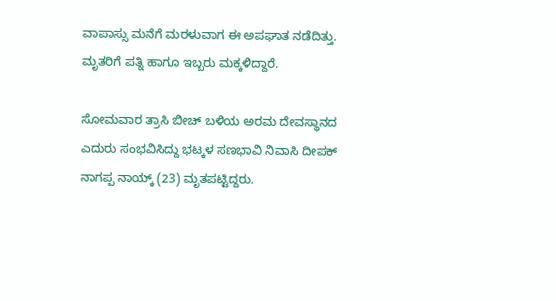ವಾಪಾಸ್ಸು ಮನೆಗೆ ಮರಳುವಾಗ ಈ ಅಪಘಾತ ನಡೆದಿತ್ತು. ಮೃತರಿಗೆ ಪತ್ನಿ ಹಾಗೂ ಇಬ್ಬರು ಮಕ್ಕಳಿದ್ದಾರೆ.

ಸೋಮವಾರ ತ್ರಾಸಿ ಬೀಚ್ ಬಳಿಯ ಅರಮ ದೇವಸ್ಥಾನದ ಎದುರು ಸಂಭವಿಸಿದ್ದು ಭಟ್ಕಳ ಸಣಭಾವಿ ನಿವಾಸಿ ದೀಪಕ್ ನಾಗಪ್ಪ ನಾಯ್ಕ್ (23) ಮೃತಪಟ್ಟಿದ್ದರು.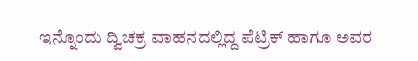ಇನ್ನೊಂದು ದ್ವಿಚಕ್ರ ವಾಹನದಲ್ಲಿದ್ದ ಪೆಟ್ರಿಕ್ ಹಾಗೂ ಅವರ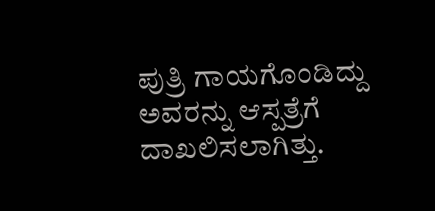ಪುತ್ರಿ ಗಾಯಗೊಂಡಿದ್ದು ಅವರನ್ನು ಆಸ್ಪತ್ರೆಗೆ ದಾಖಲಿಸಲಾಗಿತ್ತು.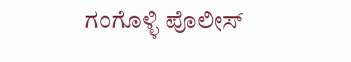ಗಂಗೊಳ್ಳಿ ಪೊಲೀಸ್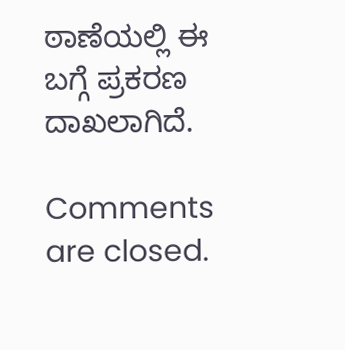ಠಾಣೆಯಲ್ಲಿ ಈ ಬಗ್ಗೆ ಪ್ರಕರಣ ದಾಖಲಾಗಿದೆ.

Comments are closed.